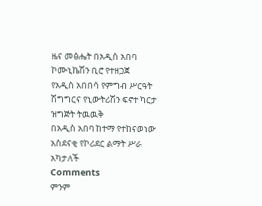ዜና መፅሔት በአዲስ አበባ ኮሙኒኬሽን ቢሮ የተዘጋጀ
የአዲስ አበበሳ የምግብ ሥርዓት ሽግግርና የኒውትሪሽን ፍኖተ ካርታ ዝግጅት ትዉዉቅ
በአዲስ አበባ ከተማ የተከናወነው አስደናቂ የኮሪደር ልማት ሥራ አካታለች
Comments
ምንም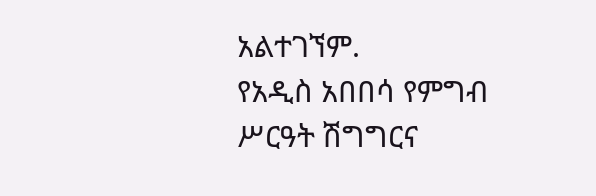አልተገኘም.
የአዲስ አበበሳ የምግብ ሥርዓት ሽግግርና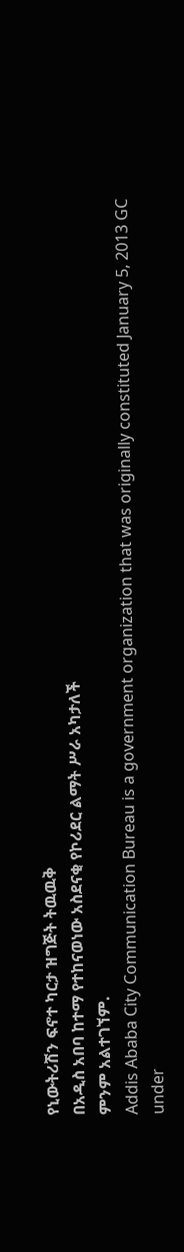የኒውትሪሽን ፍኖተ ካርታ ዝግጅት ትዉዉቅ
በአዲስ አበባ ከተማ የተከናወነው አስደናቂ የኮሪደር ልማት ሥራ አካታለች
ምንም አልተገኘም.
Addis Ababa City Communication Bureau is a government organization that was originally constituted January 5, 2013 GC under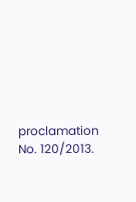proclamation No. 120/2013.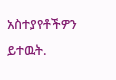አስተያየቶችዎን ይተዉት.